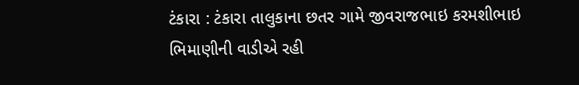ટંકારા : ટંકારા તાલુકાના છતર ગામે જીવરાજભાઇ કરમશીભાઇ ભિમાણીની વાડીએ રહી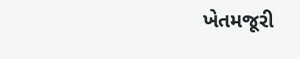ખેતમજૂરી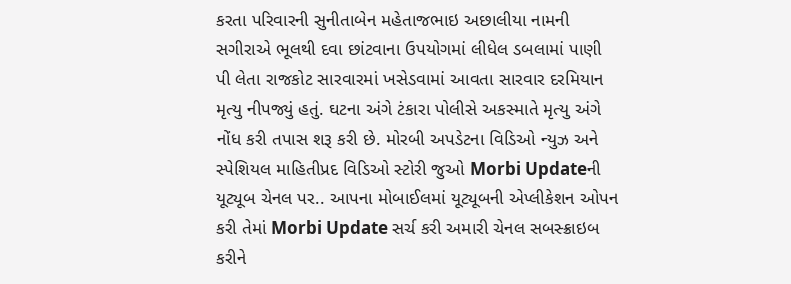કરતા પરિવારની સુનીતાબેન મહેતાજભાઇ અછાલીયા નામની સગીરાએ ભૂલથી દવા છાંટવાના ઉપયોગમાં લીધેલ ડબલામાં પાણી પી લેતા રાજકોટ સારવારમાં ખસેડવામાં આવતા સારવાર દરમિયાન મૃત્યુ નીપજ્યું હતું. ઘટના અંગે ટંકારા પોલીસે અકસ્માતે મૃત્યુ અંગે નોંધ કરી તપાસ શરૂ કરી છે. મોરબી અપડેટના વિડિઓ ન્યુઝ અને સ્પેશિયલ માહિતીપ્રદ વિડિઓ સ્ટોરી જુઓ Morbi Updateની યૂટ્યૂબ ચેનલ પર.. આપના મોબાઈલમાં યૂટ્યૂબની એપ્લીકેશન ઓપન કરી તેમાં Morbi Update સર્ચ કરી અમારી ચેનલ સબસ્ક્રાઇબ કરીને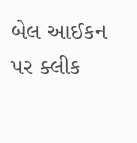બેલ આઈકન પર ક્લીક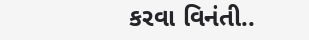કરવા વિનંતી..